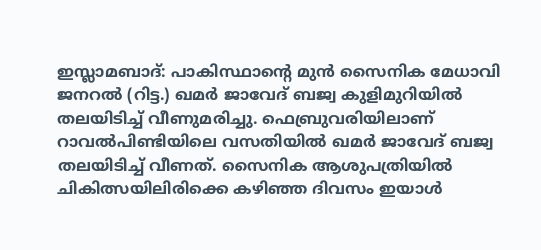ഇസ്ലാമബാദ്: പാകിസ്ഥാന്റെ മുൻ സൈനിക മേധാവി ജനറൽ (റിട്ട.) ഖമർ ജാവേദ് ബജ്വ കുളിമുറിയിൽ തലയിടിച്ച് വീണുമരിച്ചു. ഫെബ്രുവരിയിലാണ് റാവൽപിണ്ടിയിലെ വസതിയിൽ ഖമർ ജാവേദ് ബജ്വ തലയിടിച്ച് വീണത്. സൈനിക ആശുപത്രിയിൽ ചികിത്സയിലിരിക്കെ കഴിഞ്ഞ ദിവസം ഇയാൾ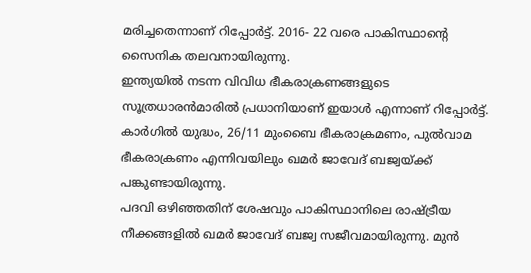മരിച്ചതെന്നാണ് റിപ്പോർട്ട്. 2016- 22 വരെ പാകിസ്ഥാന്റെ സൈനിക തലവനായിരുന്നു.
ഇന്ത്യയിൽ നടന്ന വിവിധ ഭീകരാക്രണങ്ങളുടെ സൂത്രധാരൻമാരിൽ പ്രധാനിയാണ് ഇയാൾ എന്നാണ് റിപ്പോർട്ട്. കാർഗിൽ യുദ്ധം, 26/11 മുംബൈ ഭീകരാക്രമണം, പുൽവാമ ഭീകരാക്രണം എന്നിവയിലും ഖമർ ജാവേദ് ബജ്വയ്ക്ക് പങ്കുണ്ടായിരുന്നു.
പദവി ഒഴിഞ്ഞതിന് ശേഷവും പാകിസ്ഥാനിലെ രാഷ്ട്രീയ നീക്കങ്ങളിൽ ഖമർ ജാവേദ് ബജ്വ സജീവമായിരുന്നു. മുൻ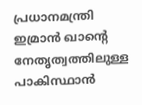പ്രധാനമന്ത്രി ഇമ്രാൻ ഖാന്റെ നേതൃത്വത്തിലുള്ള പാകിസ്ഥാൻ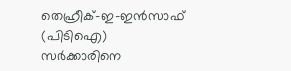തെഹ്രീക്-ഇ-ഇൻസാഫ് (പിടിഐ) സർക്കാരിനെ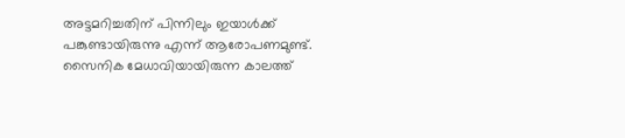അട്ടമറിച്ചതിന് പിന്നിലും ഇയാൾക്ക് പങ്കുണ്ടായിരുന്നു എന്ന് ആരോപണമുണ്ട്. സൈനിക മേധാവിയായിരുന്ന കാലത്ത്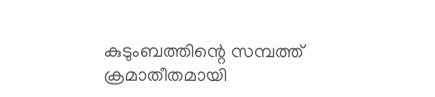കുടുംബത്തിന്റെ സമ്പത്ത് ക്രമാതീതമായി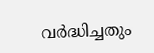വർദ്ധിച്ചതും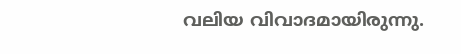വലിയ വിവാദമായിരുന്നു.